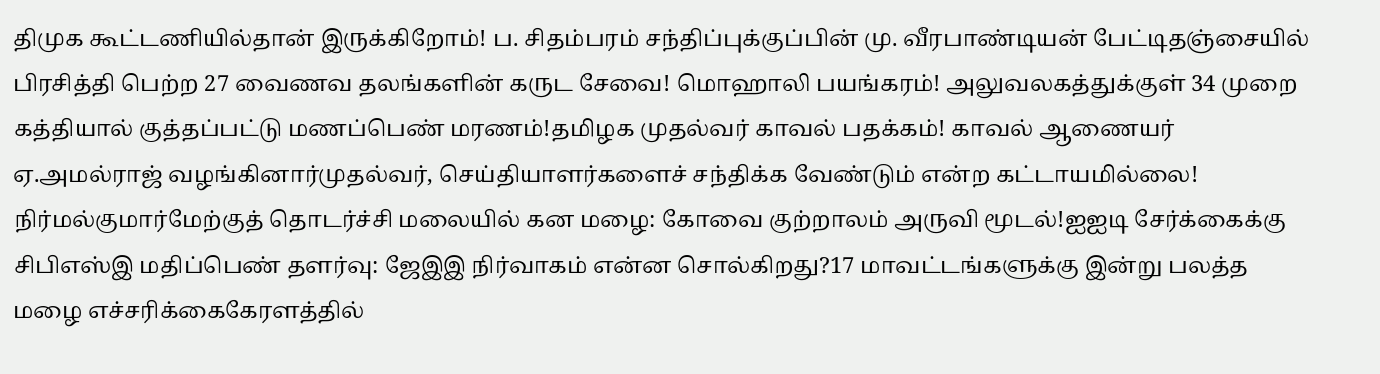திமுக கூட்டணியில்தான் இருக்கிறோம்! ப. சிதம்பரம் சந்திப்புக்குப்பின் மு. வீரபாண்டியன் பேட்டிதஞ்சையில் பிரசித்தி பெற்ற 27 வைணவ தலங்களின் கருட சேவை! மொஹாலி பயங்கரம்! அலுவலகத்துக்குள் 34 முறை கத்தியால் குத்தப்பட்டு மணப்பெண் மரணம்!தமிழக முதல்வர் காவல் பதக்கம்! காவல் ஆணையர் ஏ.அமல்ராஜ் வழங்கினார்முதல்வர், செய்தியாளர்களைச் சந்திக்க வேண்டும் என்ற கட்டாயமில்லை! நிர்மல்குமார்மேற்குத் தொடர்ச்சி மலையில் கன மழை: கோவை குற்றாலம் அருவி மூடல்!ஐஐடி சேர்க்கைக்கு சிபிஎஸ்இ மதிப்பெண் தளர்வு: ஜேஇஇ நிர்வாகம் என்ன சொல்கிறது?17 மாவட்டங்களுக்கு இன்று பலத்த மழை எச்சரிக்கைகேரளத்தில்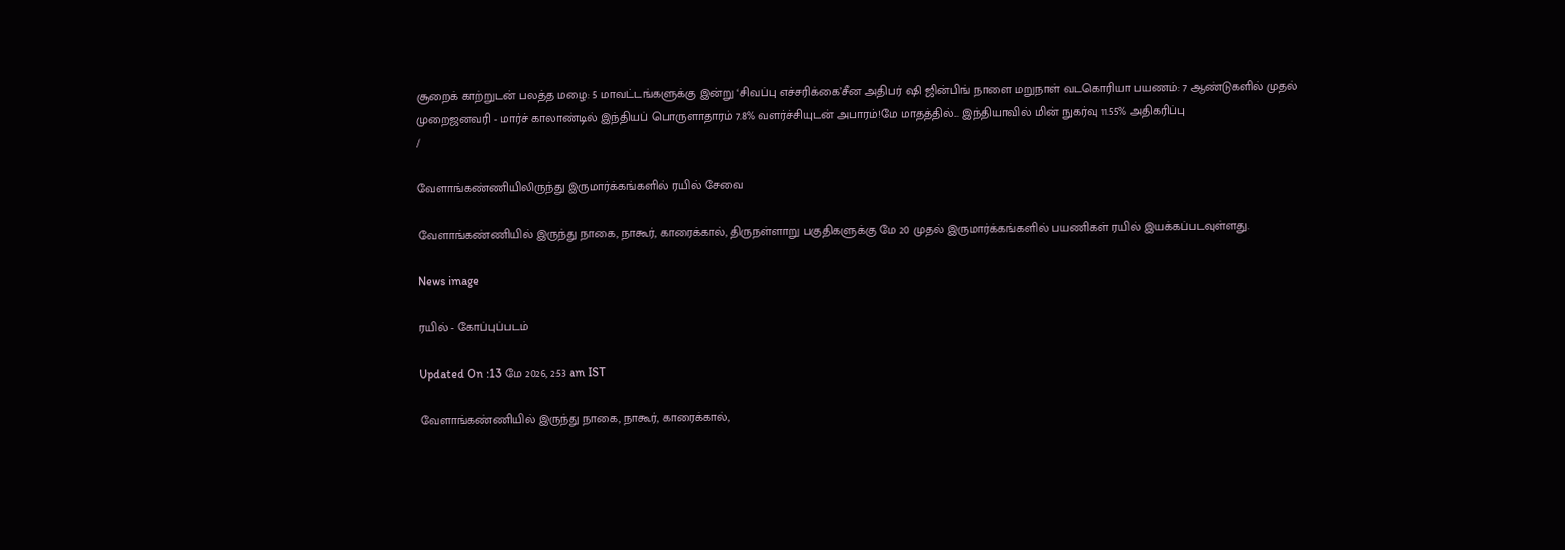சூறைக் காற்றுடன் பலத்த மழை: 5 மாவட்டங்களுக்கு இன்று ‘சிவப்பு எச்சரிக்கை’சீன அதிபர் ஷி ஜின்பிங் நாளை மறுநாள் வடகொரியா பயணம்: 7 ஆண்டுகளில் முதல் முறைஜனவரி - மார்ச் காலாண்டில் இந்தியப் பொருளாதாரம் 7.8% வளர்ச்சியுடன் அபாரம்!மே மாதத்தில்... இந்தியாவில் மின் நுகர்வு 11.55% அதிகரிப்பு
/

வேளாங்கண்ணியிலிருந்து இருமார்க்கங்களில் ரயில் சேவை

வேளாங்கண்ணியில் இருந்து நாகை, நாகூர், காரைக்கால், திருநள்ளாறு பகுதிகளுக்கு மே 20 முதல் இருமார்க்கங்களில் பயணிகள் ரயில் இயக்கப்படவுள்ளது.

News image

ரயில் - கோப்புப்படம்

Updated On :13 மே 2026, 2:53 am IST

வேளாங்கண்ணியில் இருந்து நாகை, நாகூர், காரைக்கால்,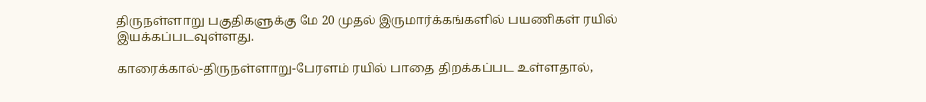திருநள்ளாறு பகுதிகளுக்கு மே 20 முதல் இருமார்க்கங்களில் பயணிகள் ரயில் இயக்கப்படவுள்ளது.

காரைக்கால்-திருநள்ளாறு-பேரளம் ரயில் பாதை திறக்கப்பட உள்ளதால்,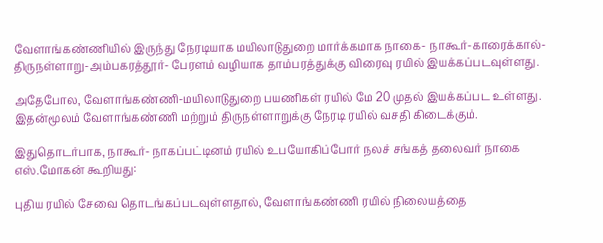வேளாங்கண்ணியில் இருந்து நேரடியாக மயிலாடுதுறை மார்க்கமாக நாகை- நாகூர்-காரைக்கால்-திருநள்ளாறு-அம்பகரத்தூர்- பேரளம் வழியாக தாம்பரத்துக்கு விரைவு ரயில் இயக்கப்படவுள்ளது.

அதேபோல, வேளாங்கண்ணி-மயிலாடுதுறை பயணிகள் ரயில் மே 20 முதல் இயக்கப்பட உள்ளது. இதன்மூலம் வேளாங்கண்ணி மற்றும் திருநள்ளாறுக்கு நேரடி ரயில் வசதி கிடைக்கும்.

இதுதொடர்பாக, நாகூர்- நாகப்பட்டினம் ரயில் உபயோகிப்போர் நலச் சங்கத் தலைவர் நாகை எஸ்.மோகன் கூறியது:

புதிய ரயில் சேவை தொடங்கப்படவுள்ளதால், வேளாங்கண்ணி ரயில் நிலையத்தை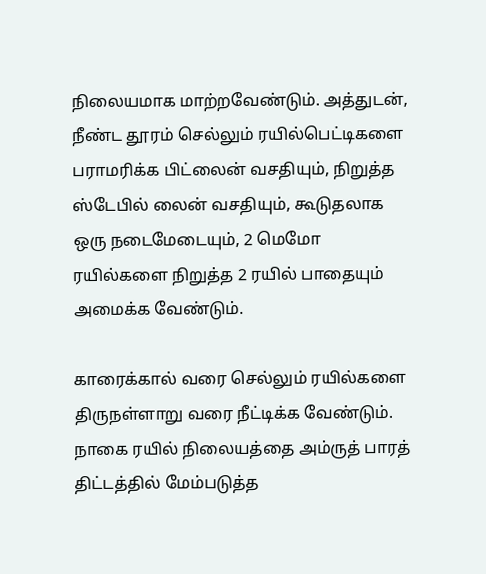நிலையமாக மாற்றவேண்டும். அத்துடன், நீண்ட தூரம் செல்லும் ரயில்பெட்டிகளை பராமரிக்க பிட்லைன் வசதியும், நிறுத்த ஸ்டேபில் லைன் வசதியும், கூடுதலாக ஒரு நடைமேடையும், 2 மெமோ ரயில்களை நிறுத்த 2 ரயில் பாதையும் அமைக்க வேண்டும்.

காரைக்கால் வரை செல்லும் ரயில்களை திருநள்ளாறு வரை நீட்டிக்க வேண்டும். நாகை ரயில் நிலையத்தை அம்ருத் பாரத் திட்டத்தில் மேம்படுத்த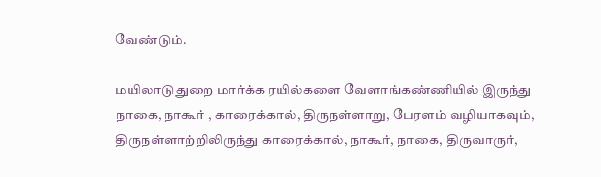வேண்டும்.

மயிலாடுதுறை மார்க்க ரயில்களை வேளாங்கண்ணியில் இருந்து நாகை, நாகூர் , காரைக்கால், திருநள்ளாறு, பேரளம் வழியாகவும், திருநள்ளாற்றிலிருந்து காரைக்கால், நாகூர், நாகை, திருவாருர்,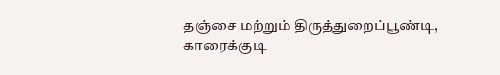தஞ்சை மற்றும் திருத்துறைப்பூண்டி, காரைக்குடி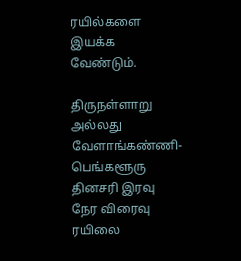ரயில்களை இயக்க வேண்டும்.

திருநள்ளாறு அல்லது வேளாங்கண்ணி- பெங்களூரு தினசரி இரவு நேர விரைவு ரயிலை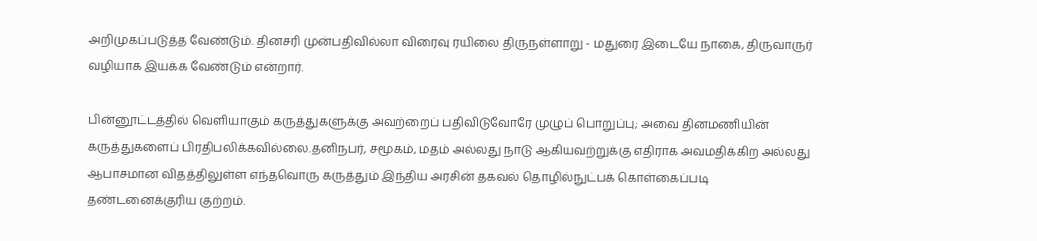அறிமுகப்படுத்த வேண்டும். தினசரி முன்பதிவில்லா விரைவு ரயிலை திருநள்ளாறு - மதுரை இடையே நாகை, திருவாருர் வழியாக இயக்க வேண்டும் என்றார்.

பின்னூட்டத்தில் வெளியாகும் கருத்துகளுக்கு அவற்றைப் பதிவிடுவோரே முழுப் பொறுப்பு; அவை தினமணியின் கருத்துகளைப் பிரதிபலிக்கவில்லை.தனிநபர், சமூகம், மதம் அல்லது நாடு ஆகியவற்றுக்கு எதிராக அவமதிக்கிற அல்லது ஆபாசமான விதத்திலுள்ள எந்தவொரு கருத்தும் இந்திய அரசின் தகவல் தொழில்நுட்பக் கொள்கைப்படி தண்டனைக்குரிய குற்றம்.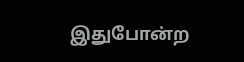இதுபோன்ற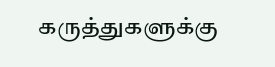கருத்துகளுக்கு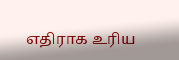எதிராக உரிய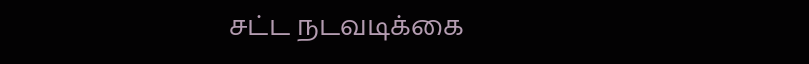சட்ட நடவடிக்கை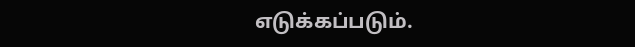எடுக்கப்படும்.